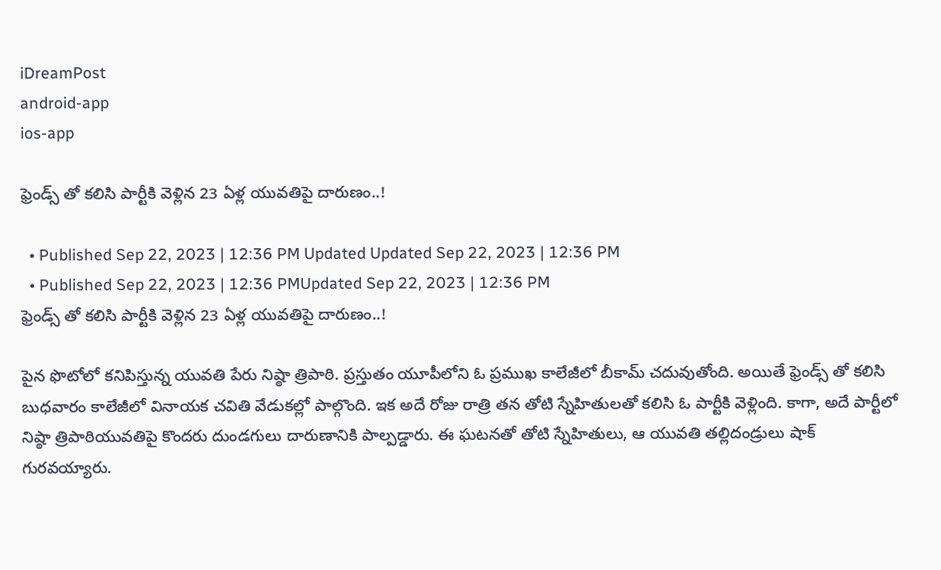iDreamPost
android-app
ios-app

ఫ్రెండ్స్ తో కలిసి పార్టీకి వెళ్లిన 23 ఏళ్ల యువతిపై దారుణం..!

  • Published Sep 22, 2023 | 12:36 PM Updated Updated Sep 22, 2023 | 12:36 PM
  • Published Sep 22, 2023 | 12:36 PMUpdated Sep 22, 2023 | 12:36 PM
ఫ్రెండ్స్ తో కలిసి పార్టీకి వెళ్లిన 23 ఏళ్ల యువతిపై దారుణం..!

పైన ఫొటోలో కనిపిస్తున్న యువతి పేరు నిష్ఠా త్రిపాఠి. ప్రస్తుతం యూపీలోని ఓ ప్రముఖ కాలేజీలో బీకామ్ చదువుతోంది. అయితే ఫ్రెండ్స్ తో కలిసి బుధవారం కాలేజీలో వినాయక చవితి వేడుకల్లో పాల్గొంది. ఇక అదే రోజు రాత్రి తన తోటి స్నేహితులతో కలిసి ఓ పార్టీకి వెళ్లింది. కాగా, అదే పార్టీలో నిష్ఠా త్రిపాఠియువతిపై కొందరు దుండగులు దారుణానికి పాల్పడ్డారు. ఈ ఘటనతో తోటి స్నేహితులు, ఆ యువతి తల్లిదండ్రులు షాక్ గురవయ్యారు.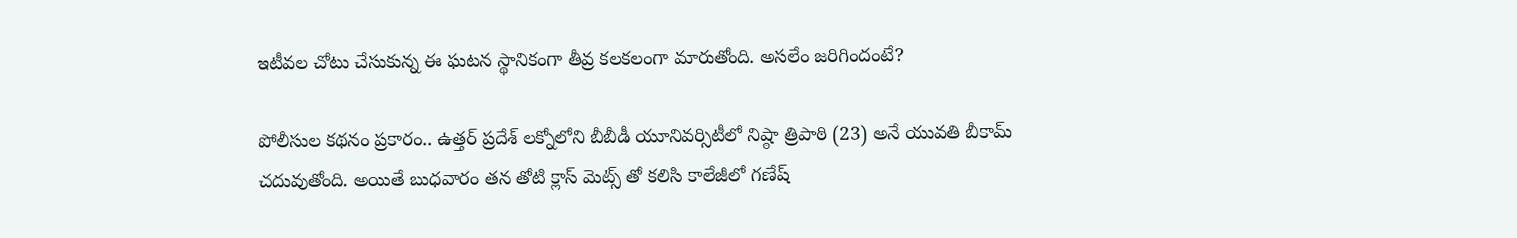ఇటీవల చోటు చేసుకున్న ఈ ఘటన స్థానికంగా తీవ్ర కలకలంగా మారుతోంది. అసలేం జరిగిందంటే?

పోలీసుల కథనం ప్రకారం.. ఉత్తర్ ప్రదేశ్ లక్నోలోని బీబీడీ యూనివర్సిటీలో నిష్ఠా త్రిపాఠి (23) అనే యువతి బీకామ్ చదువుతోంది. అయితే బుధవారం తన తోటి క్లాస్ మెట్స్ తో కలిసి కాలేజీలో గణేష్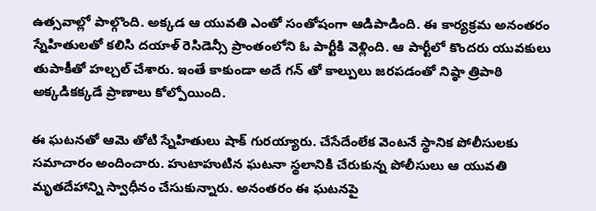ఉత్సవాల్లో పాల్గొంది. అక్కడ ఆ యువతి ఎంతో సంతోషంగా ఆడిపాడింది. ఈ కార్యక్రమ అనంతరం స్నేహితులతో కలిసి దయాళ్ రెసిడెన్సీ ప్రాంతంలోని ఓ పార్టీకి వెళ్లింది. ఆ పార్టీలో కొందరు యువకులు తుపాకీతో హల్చల్ చేశారు. ఇంతే కాకుండా అదే గన్ తో కాల్పులు జరపడంతో నిష్ఠా త్రిపాఠి అక్కడికక్కడే ప్రాణాలు కోల్పోయింది.

ఈ ఘటనతో ఆమె తోటి స్నేహితులు షాక్ గురయ్యారు. చేసేదేంలేక వెంటనే స్థానిక పోలీసులకు సమాచారం అందించారు. హుటాహుటిన ఘటనా స్థలానికి చేరుకున్న పోలీసులు ఆ యువతి మృతదేహాన్ని స్వాధీనం చేసుకున్నారు. అనంతరం ఈ ఘటనపై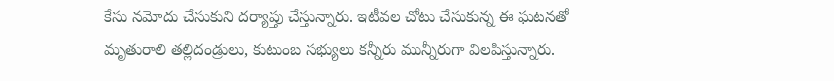కేసు నమోదు చేసుకుని దర్యాప్తు చేస్తున్నారు. ఇటీవల చోటు చేసుకున్న ఈ ఘటనతో మృతురాలి తల్లిదండ్రులు, కుటుంబ సభ్యులు కన్నీరు మున్నీరుగా విలపిస్తున్నారు.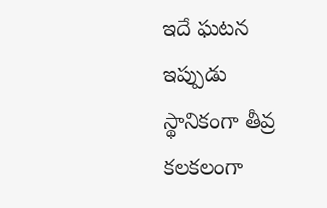ఇదే ఘటన ఇప్పుడు స్థానికంగా తీవ్ర కలకలంగా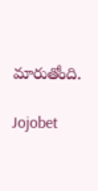మారుతోంది.

Jojobet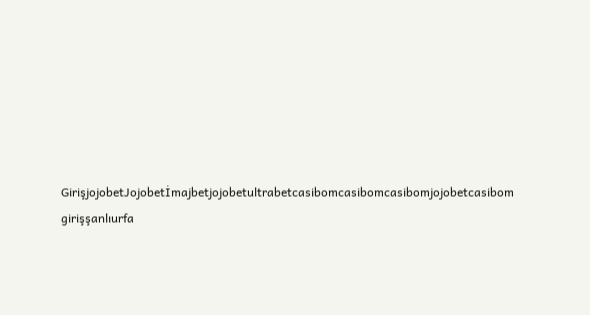GirişjojobetJojobetİmajbetjojobetultrabetcasibomcasibomcasibomjojobetcasibom girişşanlıurfa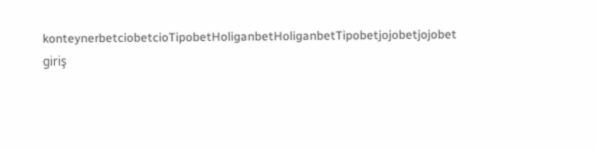konteynerbetciobetcioTipobetHoliganbetHoliganbetTipobetjojobetjojobet giriş